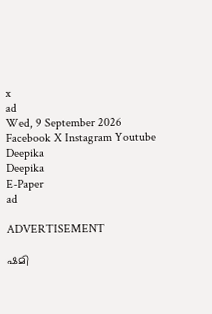x
ad
Wed, 9 September 2026
Facebook X Instagram Youtube
Deepika
Deepika
E-Paper
ad

ADVERTISEMENT

ഷമി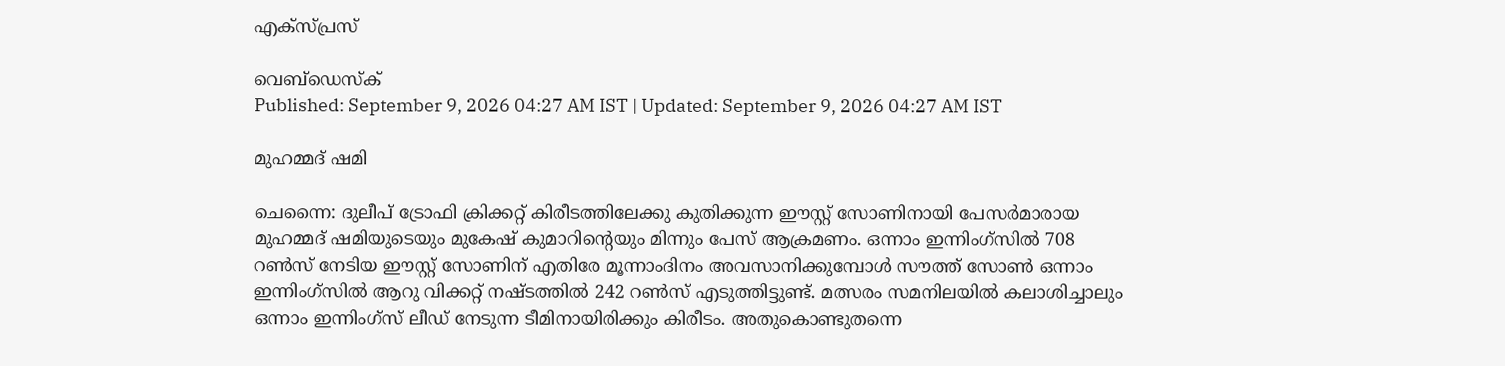എക്‌സ്പ്രസ്

വെബ്ഡെസ്ക്
Published: September 9, 2026 04:27 AM IST | Updated: September 9, 2026 04:27 AM IST

മുഹമ്മദ് ഷമി

ചെന്നൈ: ദുലീപ് ട്രോഫി ക്രിക്കറ്റ് കിരീടത്തിലേക്കു കുതിക്കുന്ന ഈസ്റ്റ് സോണിനായി പേസര്‍മാരായ മുഹമ്മദ് ഷമിയുടെയും മുകേഷ് കുമാറിന്‍റെയും മിന്നും പേസ് ആക്രമണം. ഒന്നാം ഇന്നിംഗ്‌സില്‍ 708 റണ്‍സ് നേടിയ ഈസ്റ്റ് സോണിന് എതിരേ മൂന്നാംദിനം അവസാനിക്കുമ്പോള്‍ സൗത്ത് സോണ്‍ ഒന്നാം ഇന്നിംഗ്‌സില്‍ ആറു വിക്കറ്റ് നഷ്ടത്തില്‍ 242 റണ്‍സ് എടുത്തിട്ടുണ്ട്. മത്സരം സമനിലയില്‍ കലാശിച്ചാലും ഒന്നാം ഇന്നിംഗ്‌സ് ലീഡ് നേടുന്ന ടീമിനായിരിക്കും കിരീടം. അതുകൊണ്ടുതന്നെ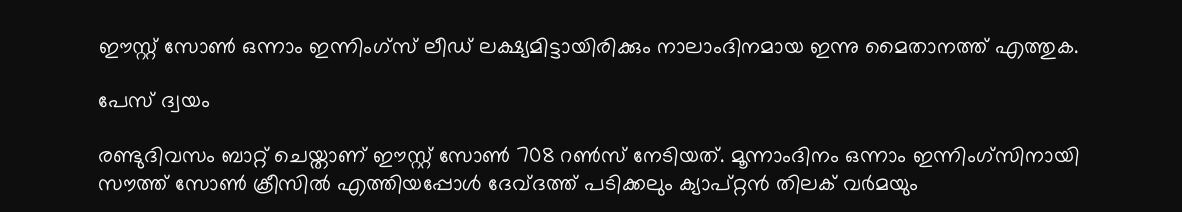ഈസ്റ്റ് സോണ്‍ ഒന്നാം ഇന്നിംഗ്‌സ് ലീഡ് ലക്ഷ്യമിട്ടായിരിക്കും നാലാംദിനമായ ഇന്നു മൈതാനത്ത് എത്തുക.

പേസ് ദ്വയം

രണ്ടുദിവസം ബാറ്റ് ചെയ്താണ് ഈസ്റ്റ് സോണ്‍ 708 റണ്‍സ് നേടിയത്. മൂന്നാംദിനം ഒന്നാം ഇന്നിംഗ്‌സിനായി സൗത്ത് സോണ്‍ ക്രീസില്‍ എത്തിയപ്പോള്‍ ദേവ്ദത്ത് പടിക്കലും ക്യാപ്റ്റന്‍ തിലക് വര്‍മയും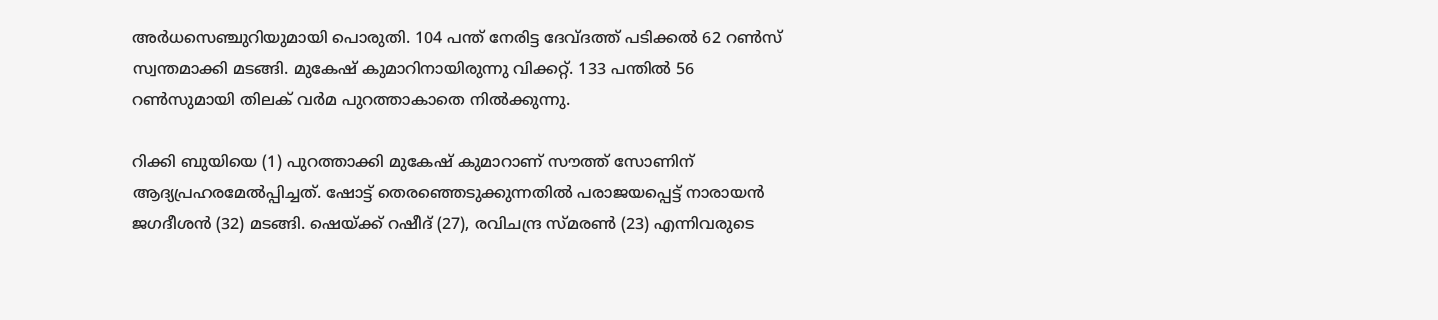അര്‍ധസെഞ്ചുറിയുമായി പൊരുതി. 104 പന്ത് നേരിട്ട ദേവ്ദത്ത് പടിക്കല്‍ 62 റണ്‍സ് സ്വന്തമാക്കി മടങ്ങി. മുകേഷ് കുമാറിനായിരുന്നു വിക്കറ്റ്. 133 പന്തില്‍ 56 റണ്‍സുമായി തിലക് വര്‍മ പുറത്താകാതെ നില്‍ക്കുന്നു.

റിക്കി ബുയിയെ (1) പുറത്താക്കി മുകേഷ് കുമാറാണ് സൗത്ത് സോണിന് ആദ്യപ്രഹരമേല്‍പ്പിച്ചത്. ഷോട്ട് തെരഞ്ഞെടുക്കുന്നതില്‍ പരാജയപ്പെട്ട് നാരായന്‍ ജഗദീശന്‍ (32) മടങ്ങി. ഷെയ്ക്ക് റഷീദ് (27), രവിചന്ദ്ര സ്മരണ്‍ (23) എന്നിവരുടെ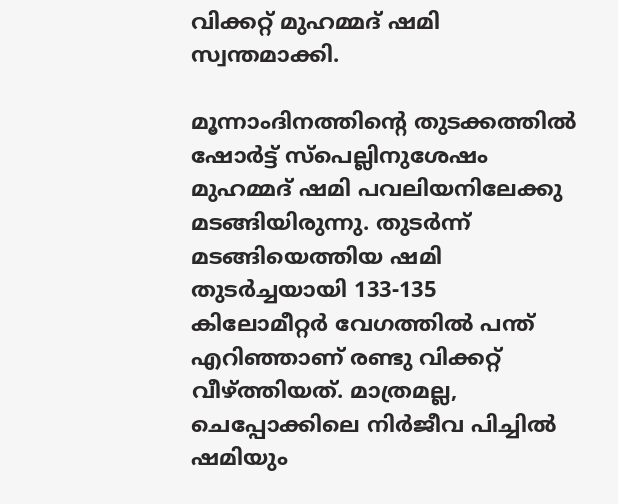വിക്കറ്റ് മുഹമ്മദ് ഷമി സ്വന്തമാക്കി.

മൂന്നാംദിനത്തിന്‍റെ തുടക്കത്തില്‍ ഷോര്‍ട്ട് സ്‌പെല്ലിനുശേഷം മുഹമ്മദ് ഷമി പവലിയനിലേക്കു മടങ്ങിയിരുന്നു. തുടര്‍ന്ന് മടങ്ങിയെത്തിയ ഷമി തുടര്‍ച്ചയായി 133-135 കിലോമീറ്റര്‍ വേഗത്തില്‍ പന്ത് എറിഞ്ഞാണ് രണ്ടു വിക്കറ്റ് വീഴ്ത്തിയത്. മാത്രമല്ല, ചെപ്പോക്കിലെ നിര്‍ജീവ പിച്ചില്‍ ഷമിയും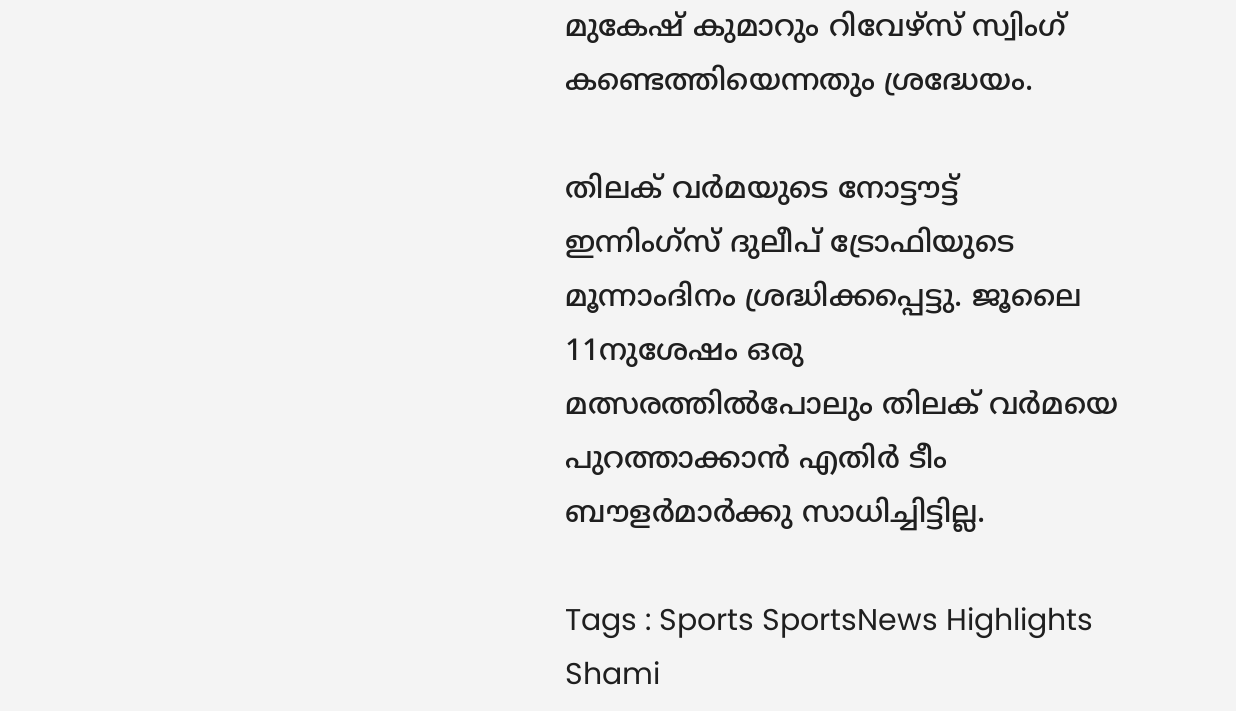മുകേഷ് കുമാറും റിവേഴ്‌സ് സ്വിംഗ് കണ്ടെത്തിയെന്നതും ശ്രദ്ധേയം.

തിലക് വര്‍മയുടെ നോട്ടൗട്ട് ഇന്നിംഗ്‌സ് ദുലീപ് ട്രോഫിയുടെ മൂന്നാംദിനം ശ്രദ്ധിക്കപ്പെട്ടു. ജൂലൈ 11നുശേഷം ഒരു മത്സരത്തില്‍പോലും തിലക് വര്‍മയെ പുറത്താക്കാന്‍ എതിര്‍ ടീം ബൗളര്‍മാര്‍ക്കു സാധിച്ചിട്ടില്ല.

Tags : Sports SportsNews Highlights Shami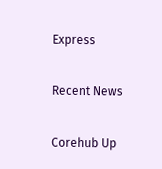Express

Recent News

Corehub Up